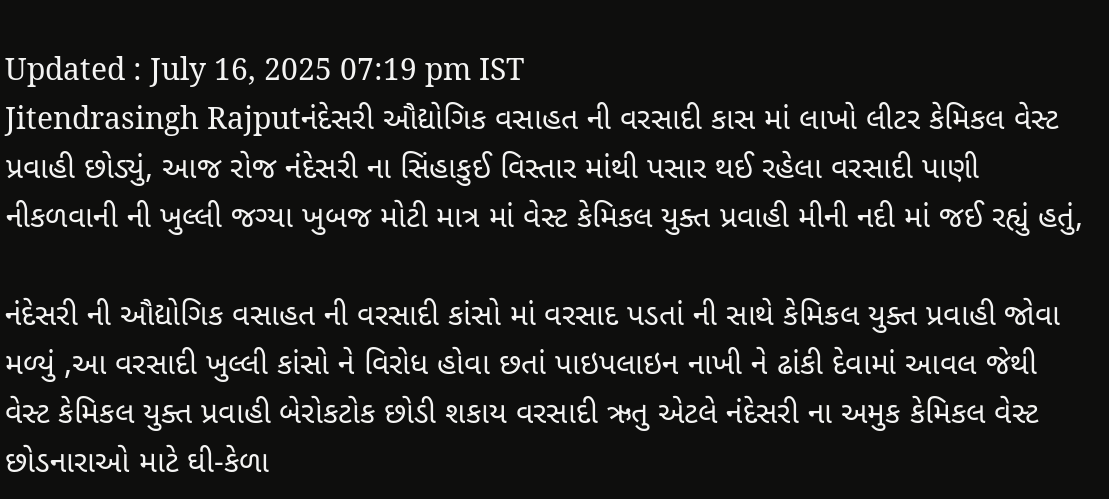Updated : July 16, 2025 07:19 pm IST
Jitendrasingh Rajputનંદેસરી ઔદ્યોગિક વસાહત ની વરસાદી કાસ માં લાખો લીટર કેમિકલ વેસ્ટ પ્રવાહી છોડ્યું, આજ રોજ નંદેસરી ના સિંહાકુઈ વિસ્તાર માંથી પસાર થઈ રહેલા વરસાદી પાણી નીકળવાની ની ખુલ્લી જગ્યા ખુબજ મોટી માત્ર માં વેસ્ટ કેમિકલ યુક્ત પ્રવાહી મીની નદી માં જઈ રહ્યું હતું,

નંદેસરી ની ઔદ્યોગિક વસાહત ની વરસાદી કાંસો માં વરસાદ પડતાં ની સાથે કેમિકલ યુક્ત પ્રવાહી જોવા મળ્યું ,આ વરસાદી ખુલ્લી કાંસો ને વિરોધ હોવા છતાં પાઇપલાઇન નાખી ને ઢાંકી દેવામાં આવલ જેથી વેસ્ટ કેમિકલ યુક્ત પ્રવાહી બેરોકટોક છોડી શકાય વરસાદી ઋતુ એટલે નંદેસરી ના અમુક કેમિકલ વેસ્ટ છોડનારાઓ માટે ઘી-કેળા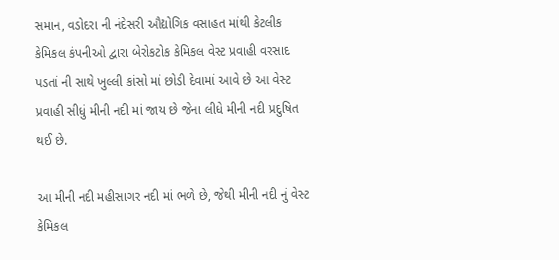સમાન, વડોદરા ની નંદેસરી ઔદ્યોગિક વસાહત માંથી કેટલીક કેમિકલ કંપનીઓ દ્વારા બેરોકટોક કેમિકલ વેસ્ટ પ્રવાહી વરસાદ પડતાં ની સાથે ખુલ્લી કાંસો માં છોડી દેવામાં આવે છે આ વેસ્ટ પ્રવાહી સીધું મીની નદી માં જાય છે જેના લીધે મીની નદી પ્રદુષિત થઈ છે.

આ મીની નદી મહીસાગર નદી માં ભળે છે, જેથી મીની નદી નું વેસ્ટ કેમિકલ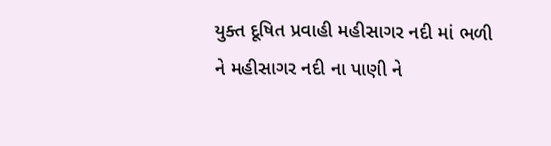યુક્ત દૂષિત પ્રવાહી મહીસાગર નદી માં ભળી ને મહીસાગર નદી ના પાણી ને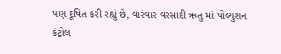પણ દૂષિત કરી રહ્યું છે, વારંવાર વરસાદી ઋતુ માં પોલ્યુશન કંટ્રોલ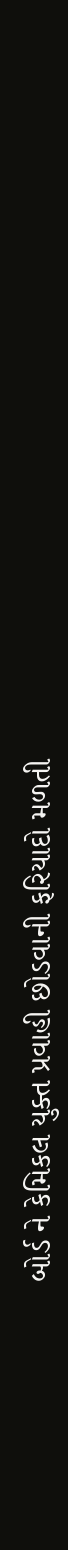બોર્ડ ને કેમિકલ યુક્ત પ્રવાહી છોડવાની ફરિયાદો મળતી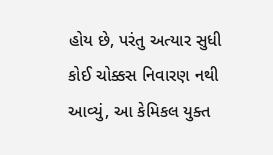હોય છે, પરંતુ અત્યાર સુધી કોઈ ચોક્કસ નિવારણ નથી આવ્યું, આ કેમિકલ યુક્ત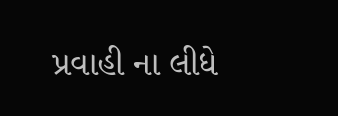પ્રવાહી ના લીધે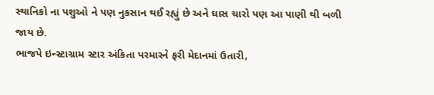સ્થાનિકો ના પશુઓ ને પણ નુકસાન થઈ રહ્યું છે અને ઘાસ ચારો પણ આ પાણી થી બળી જાય છે.
ભાજપે ઇન્સ્ટાગ્રામ સ્ટાર અંકિતા પરમારને ફરી મેદાનમાં ઉતારી,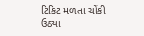ટિકિટ મળતા ચોંકી ઉઠ્યા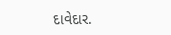દાવેદાર.